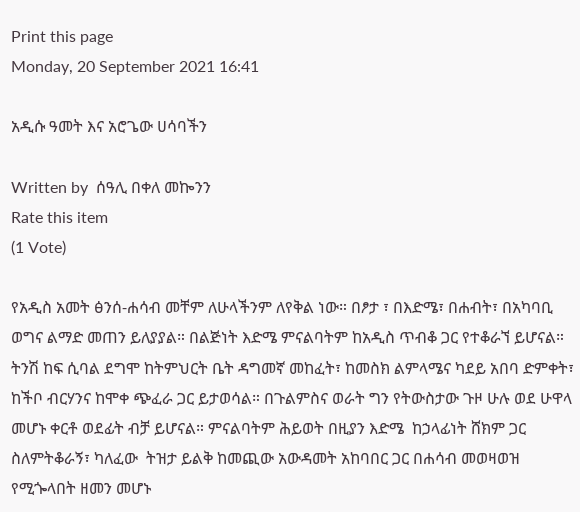Print this page
Monday, 20 September 2021 16:41

አዲሱ ዓመት እና አሮጌው ሀሳባችን

Written by  ሰዓሊ በቀለ መኰንን
Rate this item
(1 Vote)

የአዲስ አመት ፅንሰ-ሐሳብ መቸም ለሁላችንም ለየቅል ነው። በፆታ ፣ በእድሜ፣ በሐብት፣ በአካባቢ ወግና ልማድ መጠን ይለያያል። በልጅነት እድሜ ምናልባትም ከአዲስ ጥብቆ ጋር የተቆራኘ ይሆናል። ትንሽ ከፍ ሲባል ደግሞ ከትምህርት ቤት ዳግመኛ መከፈት፣ ከመስክ ልምላሜና ካደይ አበባ ድምቀት፣ ከችቦ ብርሃንና ከሞቀ ጭፈራ ጋር ይታወሳል። በጉልምስና ወራት ግን የትውስታው ጉዞ ሁሉ ወደ ሁዋላ መሆኑ ቀርቶ ወደፊት ብቻ ይሆናል። ምናልባትም ሕይወት በዚያን እድሜ  ከኃላፊነት ሸክም ጋር ስለምትቆራኝ፣ ካለፈው  ትዝታ ይልቅ ከመጪው አውዳመት አከባበር ጋር በሐሳብ መወዛወዝ የሚጐላበት ዘመን መሆኑ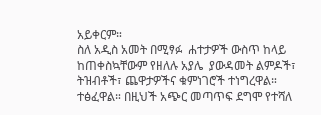አይቀርም።
ስለ አዲስ አመት በሚፃፉ  ሐተታዎች ውስጥ ከላይ ከጠቀስኳቸውም የዘለሉ አያሌ  ያውዳመት ልምዶች፣ ትዝብቶች፣ ጨዋታዎችና ቁምነገሮች ተነግረዋል። ተፅፈዋል። በዚህች አጭር መጣጥፍ ደግሞ የተሻለ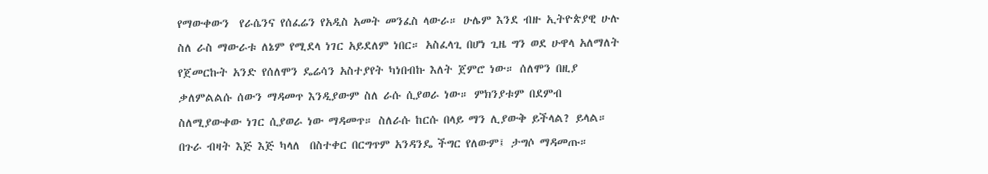የማውቀውን  የራሴንና የሰፈሬን የአዲስ አመት መንፈስ ላውራ። ሁሌም እንደ ብዙ ኢትዮጵያዊ ሁሉ ስለ ራስ ማውራቱ ለኔም የሚደላ ነገር አይደለም ነበር። አስፈላጊ በሆነ ጊዜ ግን ወደ ሁዋላ አለማለት የጀመርኩት አንድ የሰለሞን ዴሬሳን አስተያየት ካነበብኩ እለት ጀምሮ ነው። ሰለሞን በዚያ ቃለምልልሱ ሰውን ማዳመጥ እንዲያውም ስለ ራሱ ሲያወራ ነው። ምክንያቱም በደምብ ስለሚያውቀው ነገር ሲያወራ ነው ማዳመጥ። ስለራሱ ከርሱ በላይ ማን ሊያውቅ ይችላል? ይላል። በጉራ ብዛት እጅ እጅ ካላለ  በስተቀር በርግጥም አንዳንዴ ችግር የለውም፤ ታግሶ ማዳመጡ።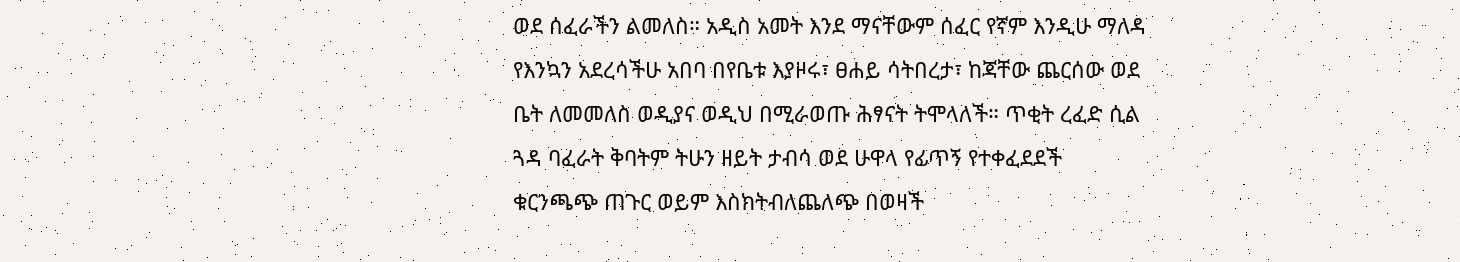ወደ ሰፈራችን ልመለስ። አዲስ አመት እንደ ማናቸውም ሰፈር የኛም እንዲሁ ማለዳ የእንኳን አደረሳችሁ አበባ በየቤቱ እያዞሩ፣ ፀሐይ ሳትበረታ፣ ከጃቸው ጨርሰው ወደ ቤት ለመመለስ ወዲያና ወዲህ በሚራወጡ ሕፃናት ትሞላለች። ጥቂት ረፈድ ሲል ጓዳ ባፈራት ቅባትም ትሁን ዘይት ታብሳ ወደ ሁዋላ የፊጥኝ የተቀፈደደች ቁርንጫጭ ጠጉር ወይም እስክትብለጨለጭ በወዛች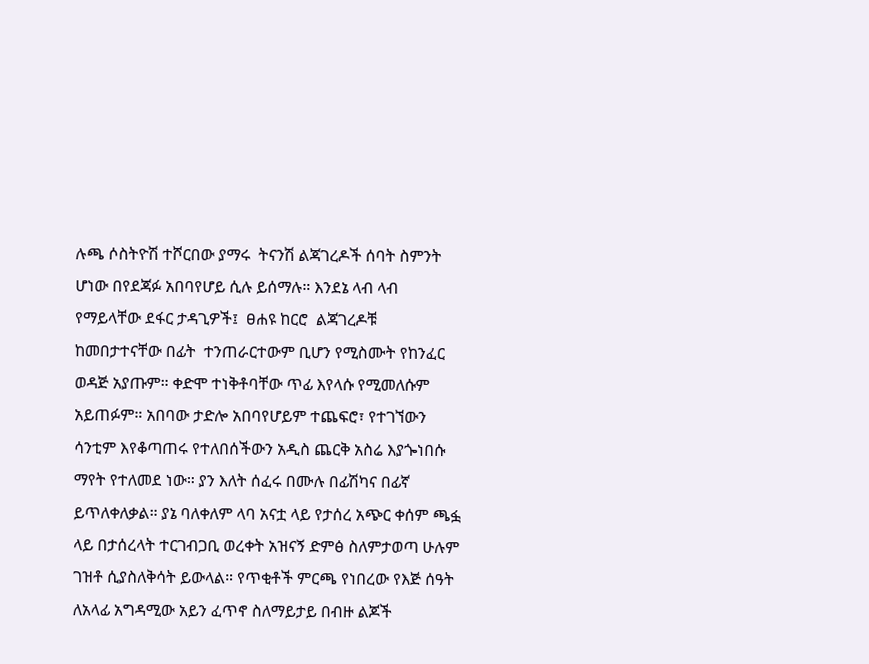ሉጫ ሶስትዮሽ ተሾርበው ያማሩ  ትናንሽ ልጃገረዶች ሰባት ስምንት  ሆነው በየደጃፉ አበባየሆይ ሲሉ ይሰማሉ። እንደኔ ላብ ላብ የማይላቸው ደፋር ታዳጊዎች፤  ፀሐዩ ከርሮ  ልጃገረዶቹ ከመበታተናቸው በፊት  ተንጠራርተውም ቢሆን የሚስሙት የከንፈር ወዳጅ አያጡም። ቀድሞ ተነቅቶባቸው ጥፊ እየላሱ የሚመለሱም አይጠፉም። አበባው ታድሎ አበባየሆይም ተጨፍሮ፣ የተገኘውን ሳንቲም እየቆጣጠሩ የተለበሰችውን አዲስ ጨርቅ አስሬ እያጐነበሱ ማየት የተለመደ ነው። ያን እለት ሰፈሩ በሙሉ በፊሽካና በፊኛ ይጥለቀለቃል። ያኔ ባለቀለም ላባ አናቷ ላይ የታሰረ አጭር ቀሰም ጫፏ ላይ በታሰረላት ተርገብጋቢ ወረቀት አዝናኝ ድምፅ ስለምታወጣ ሁሉም ገዝቶ ሲያስለቅሳት ይውላል። የጥቂቶች ምርጫ የነበረው የእጅ ሰዓት  ለአላፊ አግዳሚው አይን ፈጥኖ ስለማይታይ በብዙ ልጆች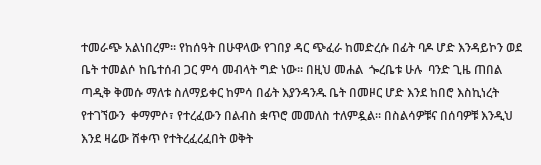ተመራጭ አልነበረም። የከሰዓት በሁዋላው የገበያ ዳር ጭፈራ ከመድረሱ በፊት ባዶ ሆድ እንዳይኮን ወደ ቤት ተመልሶ ከቤተሰብ ጋር ምሳ መብላት ግድ ነው። በዚህ መሐል  ጐረቤቱ ሁሉ  ባንድ ጊዜ ጠበል ጣዲቅ ቅመሱ ማለቱ ስለማይቀር ከምሳ በፊት እያንዳንዱ ቤት በመዞር ሆድ እንደ ከበሮ እስኪነረት የተገኘውን  ቀማምሶ፣ የተረፈውን በልብስ ቋጥሮ መመለስ ተለምዷል። በስልሳዎቹና በሰባዎቹ እንዲህ እንደ ዛሬው ሸቀጥ የተትረፈረፈበት ወቅት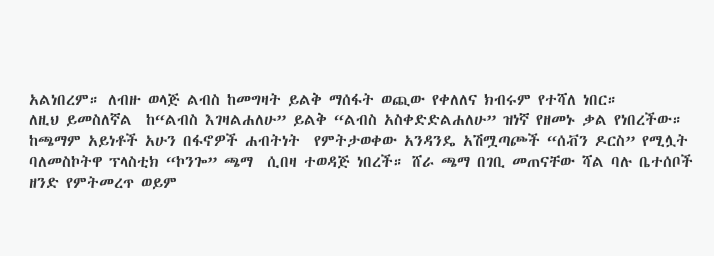አልነበረም። ለብዙ ወላጅ ልብስ ከመግዛት ይልቅ ማሰፋት ወጪው የቀለለና ክብሩም የተሻለ ነበር።
ለዚህ ይመስለኛል  ከ“ልብስ እገዛልሐለሁ” ይልቅ “ልብስ አስቀድድልሐለሁ” ዝነኛ የዘመኑ ቃል የነበረችው። ከጫማም አይነቶች አሁን በፋኖዎች ሐብትነት  የምትታወቀው አንዳንዴ አሽሟጣጮች “ሰቭን ዶርስ” የሚሏት ባለመስኮትዋ ፕላስቲክ “ኮንጐ” ጫማ  ሲበዛ ተወዳጅ ነበረች። ሸራ ጫማ በገቢ መጠናቸው ሻል ባሉ ቤተሰቦች ዘንድ የምትመረጥ ወይም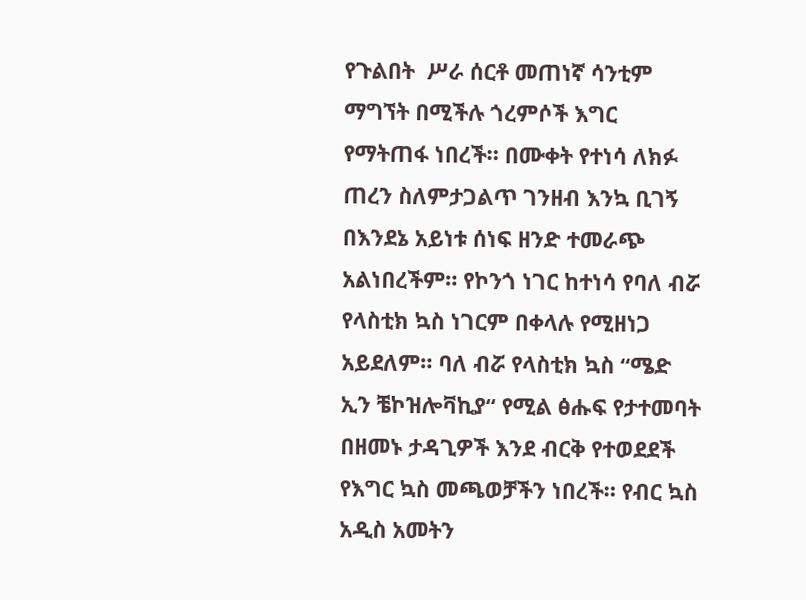የጉልበት  ሥራ ሰርቶ መጠነኛ ሳንቲም ማግኘት በሚችሉ ጎረምሶች እግር የማትጠፋ ነበረች። በሙቀት የተነሳ ለክፉ ጠረን ስለምታጋልጥ ገንዘብ እንኳ ቢገኝ  በእንደኔ አይነቱ ሰነፍ ዘንድ ተመራጭ አልነበረችም። የኮንጎ ነገር ከተነሳ የባለ ብሯ የላስቲክ ኳስ ነገርም በቀላሉ የሚዘነጋ አይደለም። ባለ ብሯ የላስቲክ ኳስ “ሜድ ኢን ቼኮዝሎቫኪያ“ የሚል ፅሑፍ የታተመባት በዘመኑ ታዳጊዎች እንደ ብርቅ የተወደደች የእግር ኳስ መጫወቻችን ነበረች። የብር ኳስ አዲስ አመትን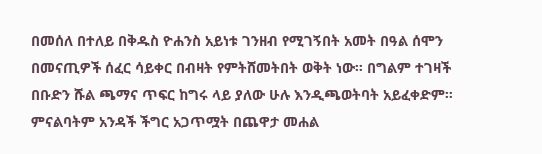በመሰለ በተለይ በቅዱስ ዮሐንስ አይነቱ ገንዘብ የሚገኝበት አመት በዓል ሰሞን በመናጢዎች ሰፈር ሳይቀር በብዛት የምትሸመትበት ወቅት ነው። በግልም ተገዛች በቡድን ሹል ጫማና ጥፍር ከግሩ ላይ ያለው ሁሉ እንዲጫወትባት አይፈቀድም። ምናልባትም አንዳች ችግር አጋጥሟት በጨዋታ መሐል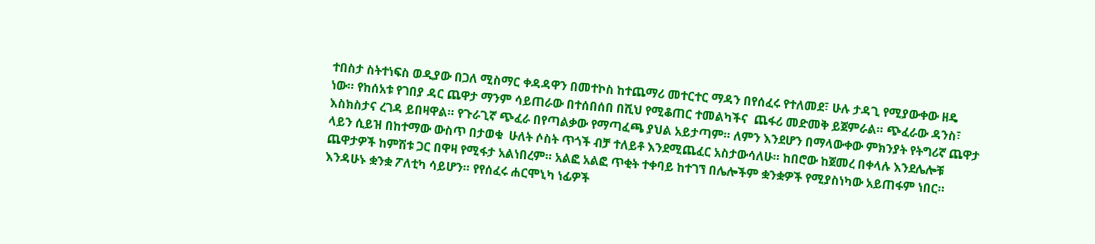ተበስታ ስትተነፍስ ወዲያው በጋለ ሚስማር ቀዳዳዋን በመተኮስ ከተጨማሪ መተርተር ማዳን በየሰፈሩ የተለመደ፣ ሁሉ ታዳጊ የሚያውቀው ዘዴ ነው። የከሰአቱ የገበያ ዳር ጨዋታ ማንም ሳይጠራው በተሰበሰበ በሺህ የሚቆጠር ተመልካችና  ጨፋሪ መድመቅ ይጀምራል። ጭፈራው ዳንስ፣ እስክስታና ረገዳ ይበዛዋል። የጉራጊኛ ጭፈራ በየጣልቃው የማጣፈጫ ያህል አይታጣም። ለምን እንደሆን በማላውቀው ምክንያት የትግሪኛ ጨዋታ ላይን ሲይዝ በከተማው ውስጥ በታወቁ  ሁለት ሶስት ጥጎች ብቻ ተለይቶ እንደሚጨፈር አስታውሳለሁ። ከበሮው ከጀመረ በቀላሉ እንደሌሎቹ ጨዋታዎች ከምሽቱ ጋር በዋዛ የሚፋታ አልነበረም። አልፎ አልፎ ጥቂት ተቀባይ ከተገኘ በሌሎችም ቋንቋዎች የሚያስነካው አይጠፋም ነበር። እንዳሁኑ ቋንቋ ፖለቲካ ሳይሆን። የየሰፈሩ ሐርሞኒካ ነፊዎች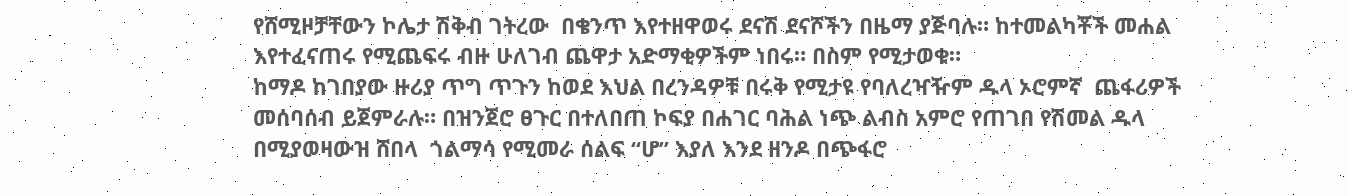የሸሚዞቻቸውን ኮሌታ ሽቅብ ገትረው  በቄንጥ እየተዘዋወሩ ደናሽ ደናሾችን በዜማ ያጅባሉ። ከተመልካቾች መሐል እየተፈናጠሩ የሚጨፍሩ ብዙ ሁለገብ ጨዋታ አድማቂዎችም ነበሩ። በስም የሚታወቁ።
ከማዶ ከገበያው ዙሪያ ጥግ ጥጉን ከወደ እህል በረንዳዎቹ በሩቅ የሚታዩ የባለረዣዥም ዱላ ኦሮምኛ  ጨፋሪዎች መሰባሰብ ይጀምራሉ። በዝንጀሮ ፀጉር በተለበጠ ኮፍያ በሐገር ባሕል ነጭ ልብስ አምሮ የጠገበ የሽመል ዱላ በሚያወዛውዝ ሸበላ  ጎልማሳ የሚመራ ሰልፍ “ሆ” እያለ እንደ ዘንዶ በጭፋሮ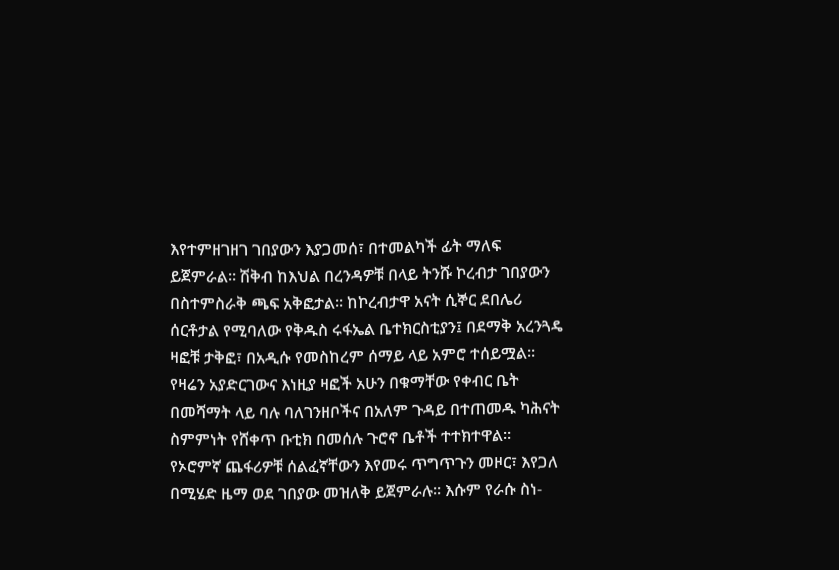እየተምዘገዘገ ገበያውን እያጋመሰ፣ በተመልካች ፊት ማለፍ ይጀምራል። ሽቅብ ከእህል በረንዳዎቹ በላይ ትንሹ ኮረብታ ገበያውን በስተምስራቅ ጫፍ አቅፎታል። ከኮረብታዋ አናት ሲኞር ደበሌሪ ሰርቶታል የሚባለው የቅዱስ ሩፋኤል ቤተክርስቲያን፤ በደማቅ አረንጓዴ ዛፎቹ ታቅፎ፣ በአዲሱ የመስከረም ሰማይ ላይ አምሮ ተሰይሟል። የዛሬን አያድርገውና እነዚያ ዛፎች አሁን በቁማቸው የቀብር ቤት በመሻማት ላይ ባሉ ባለገንዘቦችና በአለም ጉዳይ በተጠመዱ ካሕናት ስምምነት የሸቀጥ ቡቲክ በመሰሉ ጉሮኖ ቤቶች ተተክተዋል። የኦሮምኛ ጨፋሪዎቹ ሰልፈኛቸውን እየመሩ ጥግጥጉን መዞር፣ እየጋለ በሚሄድ ዜማ ወደ ገበያው መዝለቅ ይጀምራሉ። እሱም የራሱ ስነ-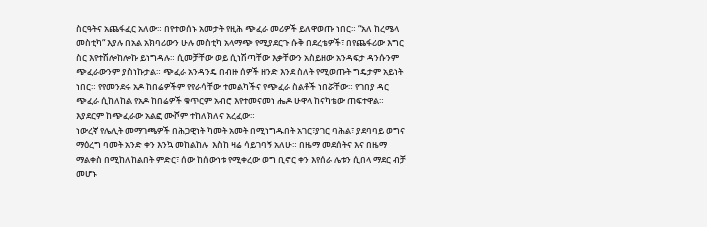ስርዓትና አጨፋፈር አለው። በየተወሰኑ አመታት የዚሕ ጭፈራ መሪዎች ይለዋወጡ ነበር። “አለ ከረሜላ መስቲካ“ እያሉ በአል አክባሪውን ሁሉ መስቲካ አላማጭ የሚያደርጉ ሱቅ በደረቴዎች፣ በየጨፋሪው እግር ስር እየተሽሎከሎኩ ይነግዳሉ። ሲመቻቸው ወይ ሲነሽጣቸው እቃቸውን አስይዘው አንዳፍታ ዳንሱንም ጭፈራውንም ያስነኩታል። ጭፈራ አንዳንዴ በብዙ ሰዎች ዘንድ እንደ ስለት የሚወጡት ግዴታም አይነት ነበር። የየመንደሩ አዶ ከበሬዎችም የየራሳቸው ተመልካችና የጭፈራ ስልቶች ነበሯቸው። የገበያ ዳር ጭፈራ ሲከለከል የአዶ ከበሬዎች ቁጥርም አብሮ እየተመናመነ ሔዶ ሁዋላ ከናካቴው ጠፍተዋል። እያደርም ከጭፈራው አልፎ ሙሾም ተከለክለና አረፈው።
ነውረኛ የሌሊት መማገጫዎች በሕጋዊነት ካመት አመት በሚነግዱበት አገር፣ያገር ባሕል፣ ያደባባይ ወግና ማዕረግ ባመት አንድ ቀን እንኳ መከልከሉ  እስከ ዛሬ ሳይገባኝ አለሁ። በዜማ መደሰትና እና በዜማ ማልቀስ በሚከለከልበት ምድር፣ ሰው ከሰውነቱ የሚቀረው ወግ ቢኖር ቀን እየሰራ ሌቱን ሲበላ ማደር ብቻ መሆኑ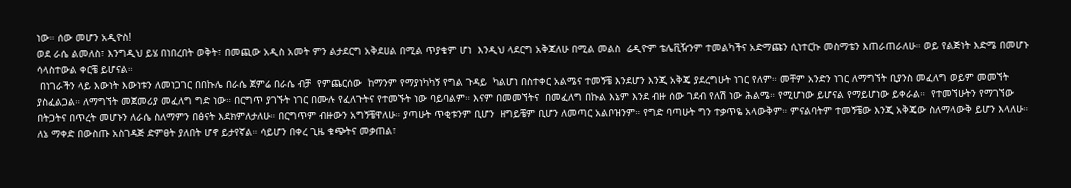ነው። ሰው መሆን አዲዮስ!
ወደ ራሴ ልመለስ፣ እንግዲህ ይሄ በነበረበት ወቅት፣ በመጪው አዲስ አመት ምን ልታደርግ አቅደሀል በሚል ጥያቄም ሆነ  እንዲህ ላደርግ አቅጃለሁ በሚል መልስ  ሬዲዮም ቴሌቪዥንም ተመልካችና አድማጩን ሲነተርኩ መስማቴን እጠራጠራለሁ። ወይ የልጅነት እድሜ በመሆኑ ሳላስተውል ቀርቼ ይሆናል።
 በነገራችን ላይ እውነት እውነቱን ለመነጋገር በበኩሌ በራሴ ጀምሬ በራሴ ብቻ  የምጨርሰው  ከማንም የማያነካካኝ የግል ጉዳይ  ካልሆነ በስተቀር አልሜና ተመኝቼ እንደሆን እንጂ አቅጄ ያደረግሁት ነገር የለም። መቸም አንድን ነገር ለማግኘት ቢያንስ መፈለግ ወይም መመኘት ያስፈልጋል። ለማግኘት መጀመሪያ መፈለግ ግድ ነው። በርግጥ ያገኙት ነገር በሙሉ የፈለጉትና የተመኙት ነው ባይባልም። እናም በመመኘትና  በመፈለግ በኩል እኔም እንደ ብዙ ሰው ገደብ የለሽ ነው ሕልሜ። የሚሆነው ይሆናል የማይሆነው ይቀራል።  የተመኘሁትን የማገኘው በትጋትና በጥረት መሆኑን ለራሴ ስለማምን በፅናት እደክምለታለሁ። በርግጥም ብዙውን አግኝቼዋለሁ። ያጣሁት ጥቂቱንም ቢሆን  ዘግይቼም ቢሆን ለመጣር አልቦዝንም። የግድ ባጣሁት ግን ተቃጥዬ አላውቅም። ምናልባትም ተመኝቼው እንጂ አቅጄው ስለማላውቅ ይሆን እላለሁ። ለኔ ማቀድ በውስጡ አስገዳጅ ድምፀት ያለበት ሆኖ ይታየኛል። ሳይሆን በቀረ ጊዜ ቁጭትና መቃጠል፣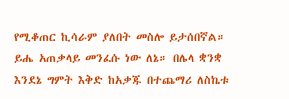የሚቆጠር ኪሳራም ያለበት መስሎ ይታሰበኛል። ይሔ አጠቃላይ መንፈሱ ነው ለኔ። በሌላ ቋንቋ  እንደኔ ግምት እቅድ ከአቃጁ በተጨማሪ ለስኬቱ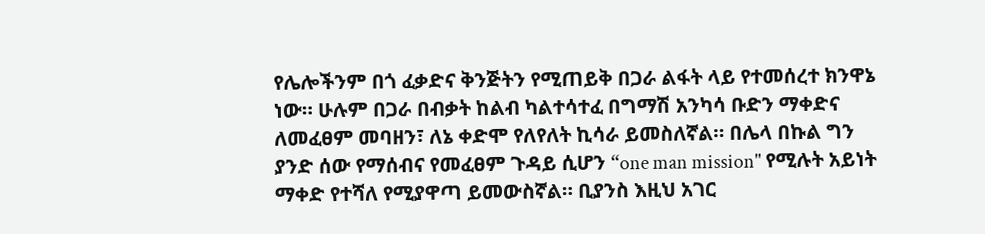የሌሎችንም በጎ ፈቃድና ቅንጅትን የሚጠይቅ በጋራ ልፋት ላይ የተመሰረተ ክንዋኔ ነው። ሁሉም በጋራ በብቃት ከልብ ካልተሳተፈ በግማሽ አንካሳ ቡድን ማቀድና  ለመፈፀም መባዘን፣ ለኔ ቀድሞ የለየለት ኪሳራ ይመስለኛል። በሌላ በኩል ግን ያንድ ሰው የማሰብና የመፈፀም ጉዳይ ሲሆን “one man mission" የሚሉት አይነት ማቀድ የተሻለ የሚያዋጣ ይመውስኛል። ቢያንስ እዚህ አገር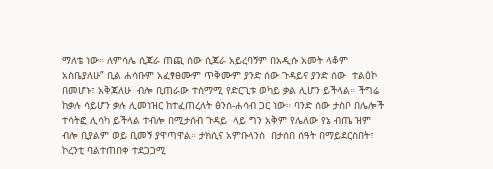ማለቴ ነው። ለምሳሌ ሲጃራ ጠጪ ሰው ሲጃራ አይረባኝም በአዲሱ አመት ላቆም አስቤያለሁ” ቢል ሐሳቡም አፈፃፀሙም ጥቅሙም ያንድ ሰው ጉዳይና ያንድ ሰው  ተልዕኮ በመሆኑ፣ አቅጃለሁ  ብሎ ቢጠራው ተስማሚ የድርጊቱ ወካይ ቃል ሊሆን ይችላል። ችግሬ ከቃሉ ሳይሆን ቃሉ ሊመነዝር ከተፈጠረለት ፅንሰ-ሐሳብ ጋር ነው። ባንድ ሰው ታስቦ በሌሎች ተሳትፎ ሊሳካ ይችላል ተብሎ በሚታሰብ ጉዳይ  ላይ ግን አቅም የሌለው የኔ ብጤ ዝም ብሎ ቢያልም ወይ ቢመኝ ያዋጣዋል። ታክሲና አምቡላንስ  በታሰበ ሰዓት በማይደርስበት፣ ኮረንቲ ባልተጠበቀ ተደጋጋሚ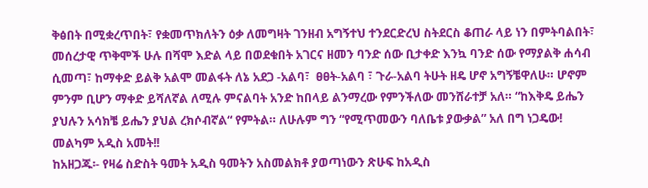ቅፅበት በሚቋረጥበት፣ የቋመጥክለትን ዕቃ ለመግዛት ገንዘብ አግኝተህ ተንደርድረህ ስትደርስ ቆጠራ ላይ ነን በምትባልበት፣ መሰረታዊ ጥቅሞች ሁሉ በሻሞ እድል ላይ በወደቁበት አገርና ዘመን ባንድ ሰው ቢታቀድ እንኳ ባንድ ሰው የማያልቅ ሐሳብ ሲመጣ፣ ከማቀድ ይልቅ አልሞ መልፋት ለኔ አደጋ -አልባ፣  ፀፀት-አልባ ፣ ጉራ-አልባ ትሁት ዘዴ ሆኖ አግኝቼዋለሁ። ሆኖም ምንም ቢሆን ማቀድ ይሻለኛል ለሚሉ ምናልባት አንድ ከበላይ ልንማረው የምንችለው መንሸራተቻ አለ። “ከእቅዴ ይሔን ያህሉን አሳክቼ ይሔን ያህል ረክሶብኛል“ የምትል። ለሁሉም ግን “የሚጥመውን ባለቤቱ ያውቃል” አለ በግ ነጋዴው! መልካም አዲስ አመት!!
ከአዘጋጁ፡- የዛሬ ስድስት ዓመት አዲስ ዓመትን አስመልክቶ ያወጣነውን ጽሁፍ ከአዲስ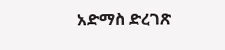አድማስ ድረገጽ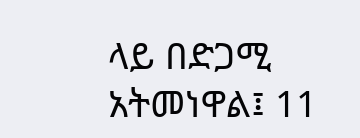ላይ በድጋሚ አትመነዋል፤ 11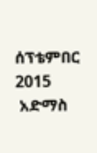ሰፕቴምበር 2015
 አድማስ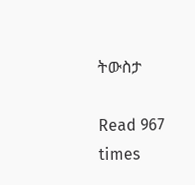ትውስታ

Read 967 times